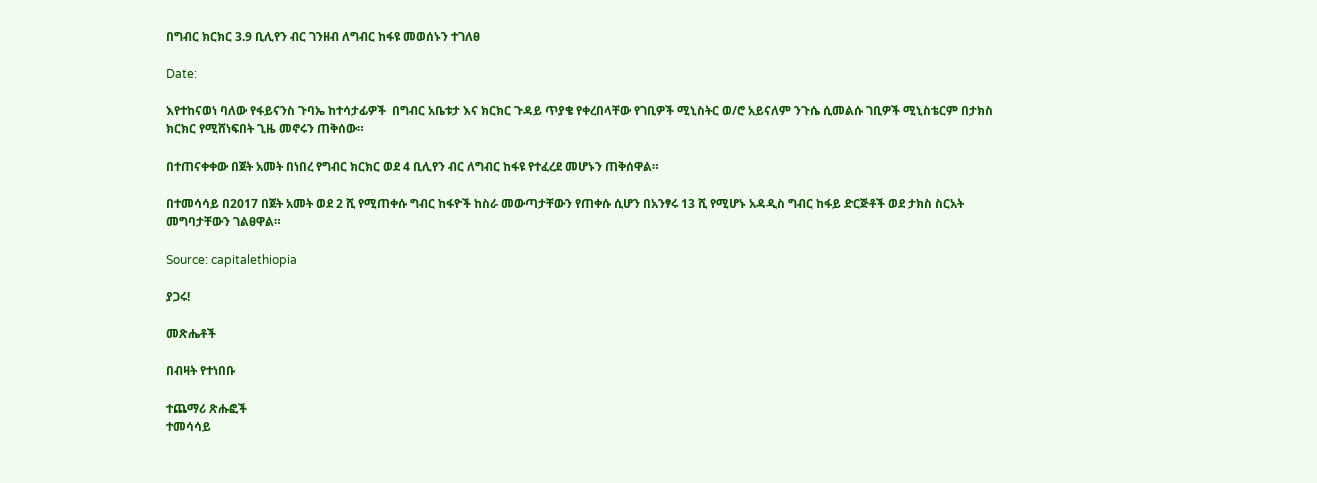በግብር ክርክር 3.9 ቢሊየን ብር ገንዘብ ለግብር ከፋዩ መወሰኑን ተገለፀ

Date:

እየተከናወነ ባለው የፋይናንስ ጉባኤ ከተሳታፊዎች  በግብር አቤቱታ እና ክርክር ጉዳይ ጥያቄ የቀረበላቸው የገቢዎች ሚኒስትር ወ/ሮ አይናለም ንጉሴ ሲመልሱ ገቢዎች ሚኒስቴርም በታክስ ክርክር የሚሸነፍበት ጊዜ መኖሩን ጠቅሰው።

በተጠናቀቀው በጀት አመት በነበረ የግብር ክርክር ወደ 4 ቢሊየን ብር ለግብር ከፋዩ የተፈረደ መሆኑን ጠቅሰዋል።

በተመሳሳይ በ2017 በጀት አመት ወደ 2 ሺ የሚጠቀሱ ግብር ከፋዮች ከስራ መውጣታቸውን የጠቀሱ ሲሆን በአንፃሩ 13 ሺ የሚሆኑ አዳዲስ ግብር ከፋይ ድርጅቶች ወደ ታክስ ስርአት መግባታቸውን ገልፀዋል።

Source: capitalethiopia

ያጋሩ!

መጽሔቶች

በብዛት የተነበቡ

ተጨማሪ ጽሑፎች
ተመሳሳይ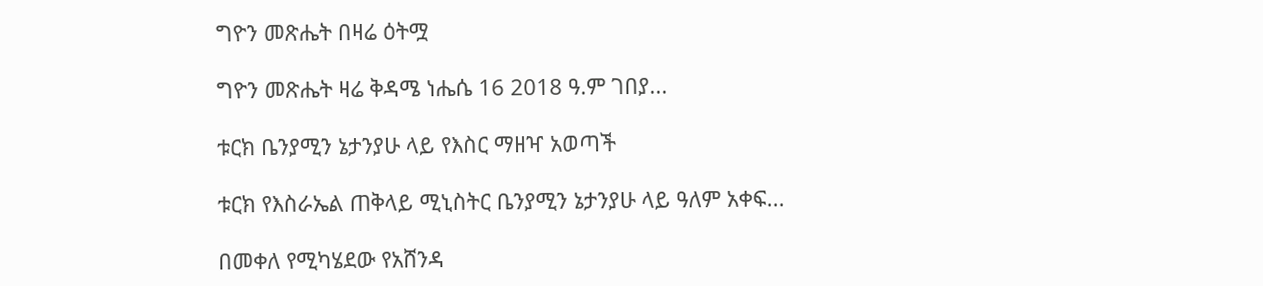ግዮን መጽሔት በዛሬ ዕትሟ

ግዮን መጽሔት ዛሬ ቅዳሜ ነሔሴ 16 2018 ዓ.ም ገበያ...

ቱርክ ቤንያሚን ኔታንያሁ ላይ የእስር ማዘዣ አወጣች

ቱርክ የእስራኤል ጠቅላይ ሚኒስትር ቤንያሚን ኔታንያሁ ላይ ዓለም አቀፍ...

በመቀለ የሚካሄደው የአሸንዳ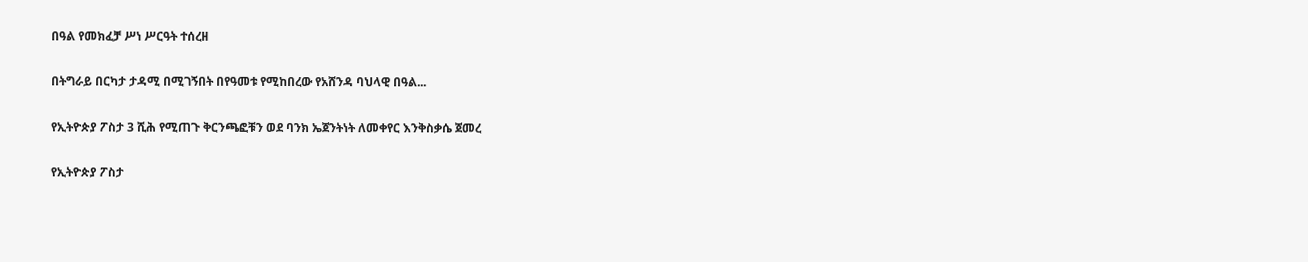በዓል የመክፈቻ ሥነ ሥርዓት ተሰረዘ

በትግራይ በርካታ ታዳሚ በሚገኝበት በየዓመቱ የሚከበረው የአሸንዳ ባህላዊ በዓል...

የኢትዮጵያ ፖስታ 3 ሺሕ የሚጠጉ ቅርንጫፎቹን ወደ ባንክ ኤጀንትነት ለመቀየር እንቅስቃሴ ጀመረ

የኢትዮጵያ ፖስታ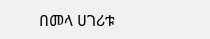በመላ ሀገሪቱ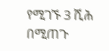የሚገኙ 3 ሺሕ በሚጠጉ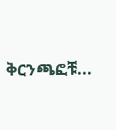ቅርንጫፎቹ...